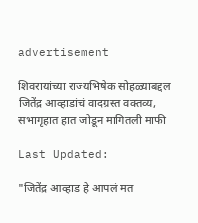advertisement

शिवरायांच्या राज्यभिषेक सोहळ्याबद्दल जितेंद्र आव्हाडांचं वादग्रस्त वक्तव्य, सभागृहात हात जोडून मागितली माफी

Last Updated:

"जितेंद्र आव्हाड हे आपलं मत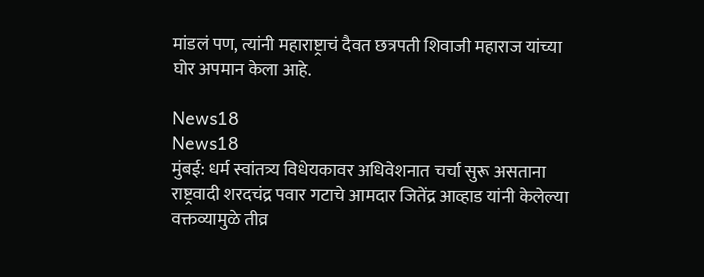मांडलं पण, त्यांनी महाराष्ट्राचं दैवत छत्रपती शिवाजी महाराज यांच्या घोर अपमान केला आहे.

News18
News18
मुंबई: धर्म स्वांतत्र्य विधेयकावर अधिवेशनात चर्चा सुरू असताना राष्ट्रवादी शरदचंद्र पवार गटाचे आमदार जितेंद्र आव्हाड यांनी केलेल्या वक्तव्यामुळे तीव्र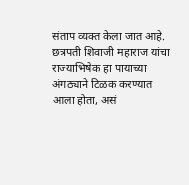संताप व्यक्त केला जात आहे. छत्रपती शिवाजी महाराज यांचा राज्याभिषेक हा पायाच्या अंगठ्याने टिळक करण्यात आला होता, असं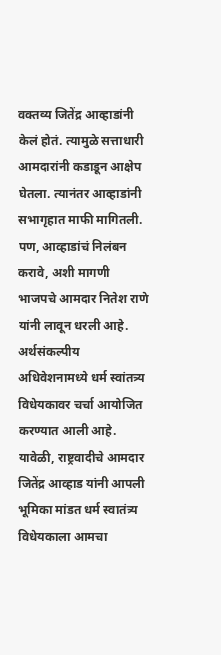वक्तव्य जितेंद्र आव्हाडांनी केलं होतं. त्यामुळे सत्ताधारी आमदारांनी कडाडून आक्षेप घेतला. त्यानंतर आव्हाडांनी सभागृहात माफी मागितली. पण, आव्हाडांचं निलंबन करावे, अशी मागणी भाजपचे आमदार नितेश राणे यांनी लावून धरली आहे.
अर्थसंकल्पीय अधिवेशनामध्ये धर्म स्वांतत्र्य विधेयकावर चर्चा आयोजित करण्यात आली आहे. यावेळी, राष्ट्रवादीचे आमदार जितेंद्र आव्हाड यांनी आपली भूमिका मांडत धर्म स्वातंत्र्य विधेयकाला आमचा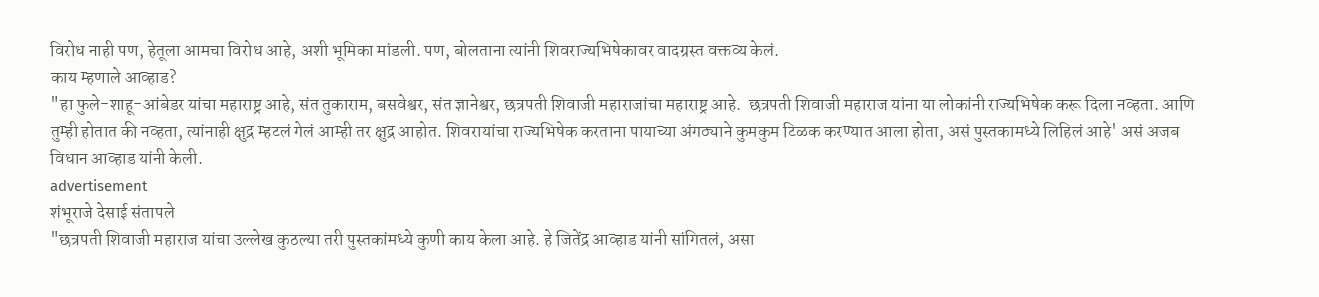विरोध नाही पण, हेतूला आमचा विरोध आहे, अशी भूमिका मांडली. पण, बोलताना त्यांनी शिवराज्यभिषेकावर वादग्रस्त वक्तव्य केलं.
काय म्हणाले आव्हाड?
"हा फुले-शाहू-आंबेडर यांचा महाराष्ट्र आहे, संत तुकाराम, बसवेश्वर, संत ज्ञानेश्वर, छत्रपती शिवाजी महाराजांचा महाराष्ट्र आहे.  छत्रपती शिवाजी महाराज यांना या लोकांनी राज्यभिषेक करू दिला नव्हता. आणि तुम्ही होतात की नव्हता, त्यांनाही क्षुद्र म्हटलं गेलं आम्ही तर क्षुद्र आहोत. शिवरायांचा राज्यभिषेक करताना पायाच्या अंगठ्याने कुमकुम टिळक करण्यात आला होता, असं पुस्तकामध्ये लिहिलं आहे' असं अजब विधान आव्हाड यांनी केली.
advertisement
शंभूराजे देसाई संतापले
"छत्रपती शिवाजी महाराज यांचा उल्लेख कुठल्या तरी पुस्तकांमध्ये कुणी काय केला आहे. हे जितेंद्र आव्हाड यांनी सांगितलं, असा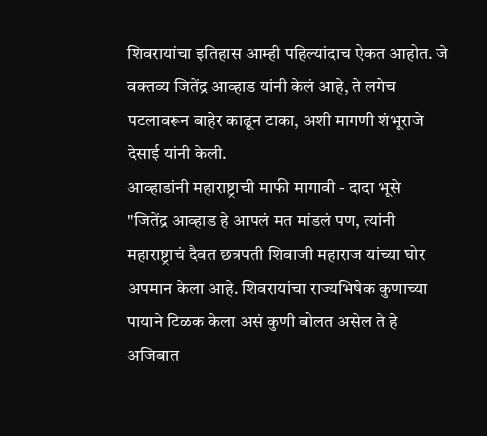शिवरायांचा इतिहास आम्ही पहिल्यांदाच ऐकत आहोत. जे वक्तव्य जितेंद्र आव्हाड यांनी केलं आहे, ते लगेच पटलावरून बाहेर काढून टाका, अशी मागणी शंभूराजे देसाई यांनी केली.
आव्हाडांनी महाराष्ट्राची माफी मागावी - दादा भूसे
"जितेंद्र आव्हाड हे आपलं मत मांडलं पण, त्यांनी महाराष्ट्राचं दैवत छत्रपती शिवाजी महाराज यांच्या घोर अपमान केला आहे. शिवरायांचा राज्यभिषेक कुणाच्या पायाने टिळक केला असं कुणी बोलत असेल ते हे अजिबात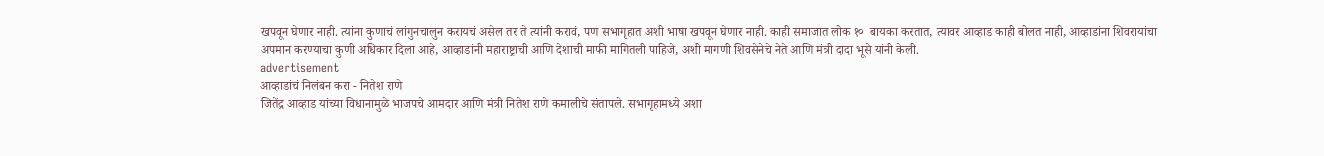खपवून घेणार नाही. त्यांना कुणाचं लांगुनचालुन करायचं असेल तर ते त्यांनी करावं, पण सभागृहात अशी भाषा खपवून घेणार नाही. काही समाजात लोक १०  बायका करतात, त्यावर आव्हाड काही बोलत नाही, आव्हाडांना शिवरायांचा अपमान करण्याचा कुणी अधिकार दिला आहे, आव्हाडांनी महाराष्ट्राची आणि देशाची माफी मागितली पाहिजे, अशी मागणी शिवसेनेचे नेते आणि मंत्री दादा भूसे यांनी केली.
advertisement
आव्हाडांचं निलंबन करा - नितेश राणे
जितेंद्र आव्हाड यांच्या विधानामुळे भाजपचे आमदार आणि मंत्री नितेश राणे कमालीचे संतापले. सभागृहामध्ये अशा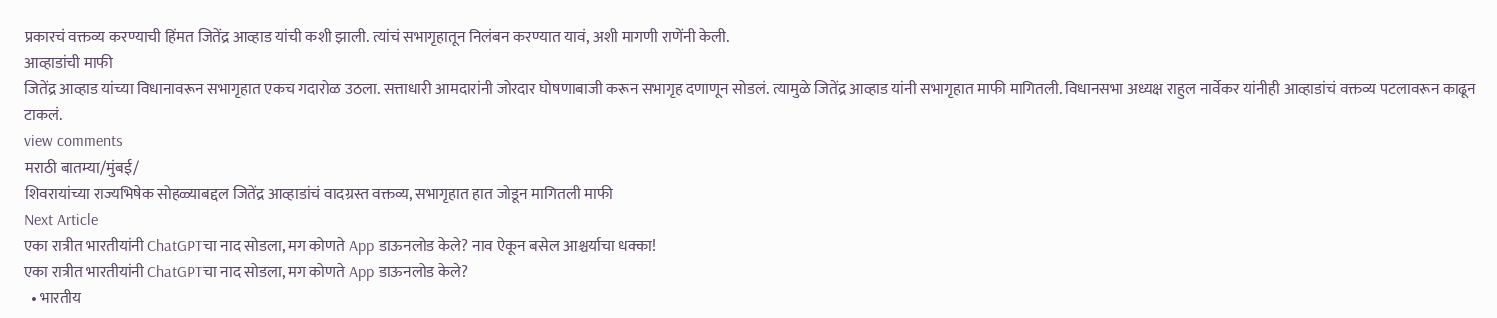प्रकारचं वक्तव्य करण्याची हिंमत जितेंद्र आव्हाड यांची कशी झाली. त्यांचं सभागृहातून निलंबन करण्यात यावं, अशी मागणी राणेंनी केली.
आव्हाडांची माफी
जितेंद्र आव्हाड यांच्या विधानावरून सभागृहात एकच गदारोळ उठला. सत्ताधारी आमदारांनी जोरदार घोषणाबाजी करून सभागृह दणाणून सोडलं. त्यामुळे जितेंद्र आव्हाड यांनी सभागृहात माफी मागितली. विधानसभा अध्यक्ष राहुल नार्वेकर यांनीही आव्हाडांचं वक्तव्य पटलावरून काढून टाकलं.
view comments
मराठी बातम्या/मुंबई/
शिवरायांच्या राज्यभिषेक सोहळ्याबद्दल जितेंद्र आव्हाडांचं वादग्रस्त वक्तव्य, सभागृहात हात जोडून मागितली माफी
Next Article
एका रात्रीत भारतीयांनी ChatGPTचा नाद सोडला, मग कोणते App डाऊनलोड केले? नाव ऐकून बसेल आश्चर्याचा धक्का!
एका रात्रीत भारतीयांनी ChatGPTचा नाद सोडला, मग कोणते App डाऊनलोड केले?
  • भारतीय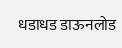धडाधड डाऊनलोड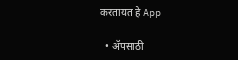करतायत हे App

  • ॲपसाठी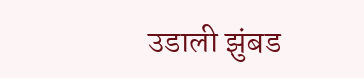उडाली झुंबड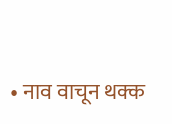• नाव वाचून थक्क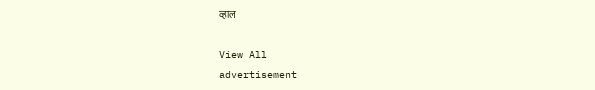व्हाल

View All
advertisement